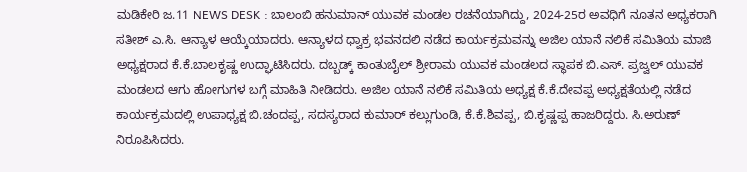ಮಡಿಕೇರಿ ಜ.11 NEWS DESK : ಬಾಲಂಬಿ ಹನುಮಾನ್ ಯುವಕ ಮಂಡಲ ರಚನೆಯಾಗಿದ್ದು, 2024-25ರ ಅವಧಿಗೆ ನೂತನ ಅಧ್ಯಕರಾಗಿ ಸತೀಶ್ ಎ.ಸಿ. ಆನ್ಯಾಳ ಆಯ್ಕೆಯಾದರು. ಆನ್ಯಾಳದ ಧ್ವಾಕ್ರ ಭವನದಲಿ ನಡೆದ ಕಾರ್ಯಕ್ರಮವನ್ನು ಅಜಿಲ ಯಾನೆ ನಲಿಕೆ ಸಮಿತಿಯ ಮಾಜಿ ಅಧ್ಯಕ್ಷರಾದ ಕೆ.ಕೆ.ಬಾಲಕೃಷ್ಣ ಉದ್ಘಾಟಿಸಿದರು. ದಬ್ಬಡ್ಕ್ ಕಾಂತುಬೈಲ್ ಶ್ರೀರಾಮ ಯುವಕ ಮಂಡಲದ ಸ್ಥಾಪಕ ಬಿ.ಎಸ್. ಪ್ರಜ್ವಲ್ ಯುವಕ ಮಂಡಲದ ಆಗು ಹೋಗುಗಳ ಬಗ್ಗೆ ಮಾಹಿತಿ ನೀಡಿದರು. ಅಜಿಲ ಯಾನೆ ನಲಿಕೆ ಸಮಿತಿಯ ಅಧ್ಯಕ್ಷ ಕೆ.ಕೆ.ದೇವಪ್ಪ ಅಧ್ಯಕ್ಷತೆಯಲ್ಲಿ ನಡೆದ ಕಾರ್ಯಕ್ರಮದಲ್ಲಿ ಉಪಾಧ್ಯಕ್ಷ ಬಿ.ಚಂದಪ್ಪ, ಸದಸ್ಯರಾದ ಕುಮಾರ್ ಕಲ್ಲುಗುಂಡಿ, ಕೆ.ಕೆ.ಶಿವಪ್ಪ, ಬಿ.ಕೃಷ್ಣಪ್ಪ ಹಾಜರಿದ್ದರು. ಸಿ.ಅರುಣ್ ನಿರೂಪಿಸಿದರು.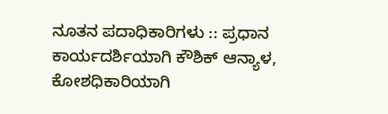ನೂತನ ಪದಾಧಿಕಾರಿಗಳು :: ಪ್ರಧಾನ ಕಾರ್ಯದರ್ಶಿಯಾಗಿ ಕೌಶಿಕ್ ಆನ್ಯಾಳ, ಕೋಶಧಿಕಾರಿಯಾಗಿ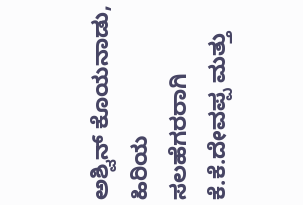ಅಶ್ವಿನ್ ಕೊಯನಾಡು, ಹಿರಿಯ ಸಲಹೆಗರರಾಗಿ ಕೆ.ಕೆ.ದೇವಪ್ಪ ಮತ್ತು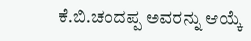ಕೆ.ಬಿ.ಚಂದಪ್ಪ ಅವರನ್ನು ಆಯ್ಕೆ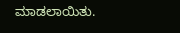ಮಾಡಲಾಯಿತು.